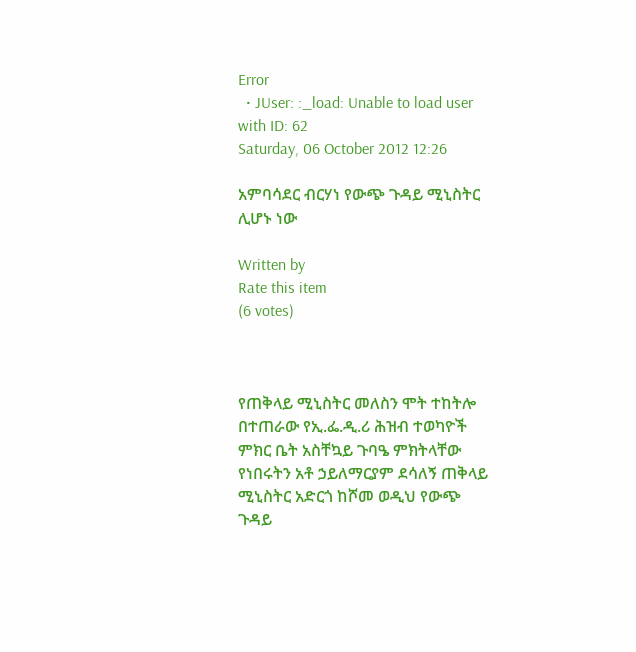Error
  • JUser: :_load: Unable to load user with ID: 62
Saturday, 06 October 2012 12:26

አምባሳደር ብርሃነ የውጭ ጉዳይ ሚኒስትር ሊሆኑ ነው

Written by
Rate this item
(6 votes)



የጠቅላይ ሚኒስትር መለስን ሞት ተከትሎ በተጠራው የኢ.ፌ.ዲ.ሪ ሕዝብ ተወካዮች ምክር ቤት አስቸኳይ ጉባዔ ምክትላቸው የነበሩትን አቶ ኃይለማርያም ደሳለኝ ጠቅላይ ሚኒስትር አድርጎ ከሾመ ወዲህ የውጭ ጉዳይ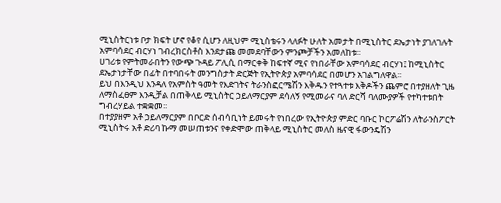ሚኒስትርነቱ ቦታ ክፍት ሆኖ የቆየ ሲሆን ለዚህም ሚኒስቴሩን ላለፉት ሁለት አመታት በሚኒስትር ደኤታነት ያገለገሉት አምባሳደር ብርሃነ ገብረክርስቶስ እንደታጩ መመደባቸውን ምንጮቻችን አመለከቱ፡፡
ሀገሪቱ የምትመራበትን የውጭ ጉዳይ ፖሊሲ በማርቀቅ ከፍተኛ ሚና የነበራቸው አምባሳደር ብርሃነ፤ ከሚኒስትር ደኤታነታቸው በፊት በተባበሩት መንግስታት ድርጅት የኢትዮጵያ አምባሳደር በመሆን አገልግለዋል፡፡
ይህ በእንዲህ እንዳለ የአምስት ዓመት የእድገትና ትራንስፎርሜሽን እቅዱን የተጓተቱ እቅዶችን ጨምሮ በተያዘለት ጊዜ ለማስፈፀም እንዲቻል በጠቅላይ ሚኒስትር ኃይለማርያም ደሳለኝ የሚመራና ባለ ድርሻ ባለሙያዎች የተካተቱበት ግብረሃይል ተቋቋመ፡፡
በተያያዘም አቶ ኃይለማርያም በቦርድ ሰብሳቢነት ይመሩት የነበረው የኢትዮጵያ ምድር ባቡር ኮርፖሬሽን ለትራንስፖርት ሚኒስትሩ አቶ ድሪባ ኩማ መሠጠቱንና የቀድሞው ጠቅላይ ሚኒስትር መለስ ዜናዊ ፋውንዴሽን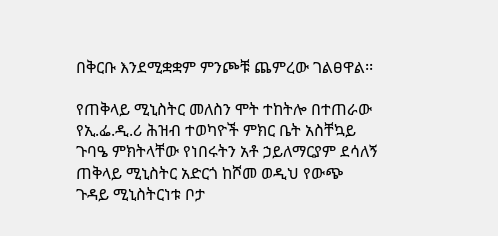በቅርቡ እንደሚቋቋም ምንጮቹ ጨምረው ገልፀዋል፡፡

የጠቅላይ ሚኒስትር መለስን ሞት ተከትሎ በተጠራው የኢ.ፌ.ዲ.ሪ ሕዝብ ተወካዮች ምክር ቤት አስቸኳይ ጉባዔ ምክትላቸው የነበሩትን አቶ ኃይለማርያም ደሳለኝ ጠቅላይ ሚኒስትር አድርጎ ከሾመ ወዲህ የውጭ ጉዳይ ሚኒስትርነቱ ቦታ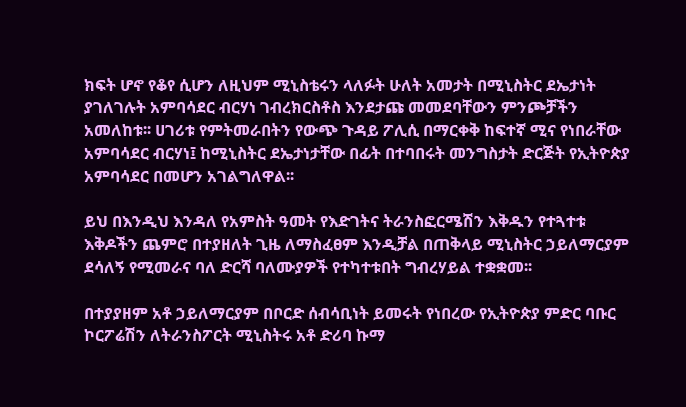ክፍት ሆኖ የቆየ ሲሆን ለዚህም ሚኒስቴሩን ላለፉት ሁለት አመታት በሚኒስትር ደኤታነት ያገለገሉት አምባሳደር ብርሃነ ገብረክርስቶስ እንደታጩ መመደባቸውን ምንጮቻችን አመለከቱ፡፡ ሀገሪቱ የምትመራበትን የውጭ ጉዳይ ፖሊሲ በማርቀቅ ከፍተኛ ሚና የነበራቸው አምባሳደር ብርሃነ፤ ከሚኒስትር ደኤታነታቸው በፊት በተባበሩት መንግስታት ድርጅት የኢትዮጵያ አምባሳደር በመሆን አገልግለዋል፡፡

ይህ በእንዲህ እንዳለ የአምስት ዓመት የእድገትና ትራንስፎርሜሽን እቅዱን የተጓተቱ እቅዶችን ጨምሮ በተያዘለት ጊዜ ለማስፈፀም እንዲቻል በጠቅላይ ሚኒስትር ኃይለማርያም ደሳለኝ የሚመራና ባለ ድርሻ ባለሙያዎች የተካተቱበት ግብረሃይል ተቋቋመ፡፡

በተያያዘም አቶ ኃይለማርያም በቦርድ ሰብሳቢነት ይመሩት የነበረው የኢትዮጵያ ምድር ባቡር ኮርፖሬሽን ለትራንስፖርት ሚኒስትሩ አቶ ድሪባ ኩማ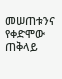መሠጠቱንና የቀድሞው ጠቅላይ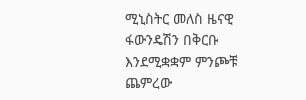ሚኒስትር መለስ ዜናዊ ፋውንዴሽን በቅርቡ እንደሚቋቋም ምንጮቹ ጨምረው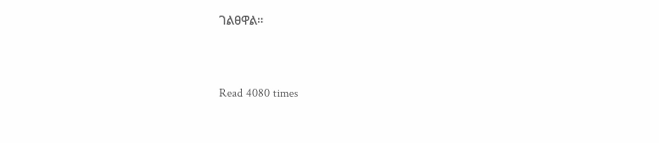ገልፀዋል፡፡



Read 4080 times